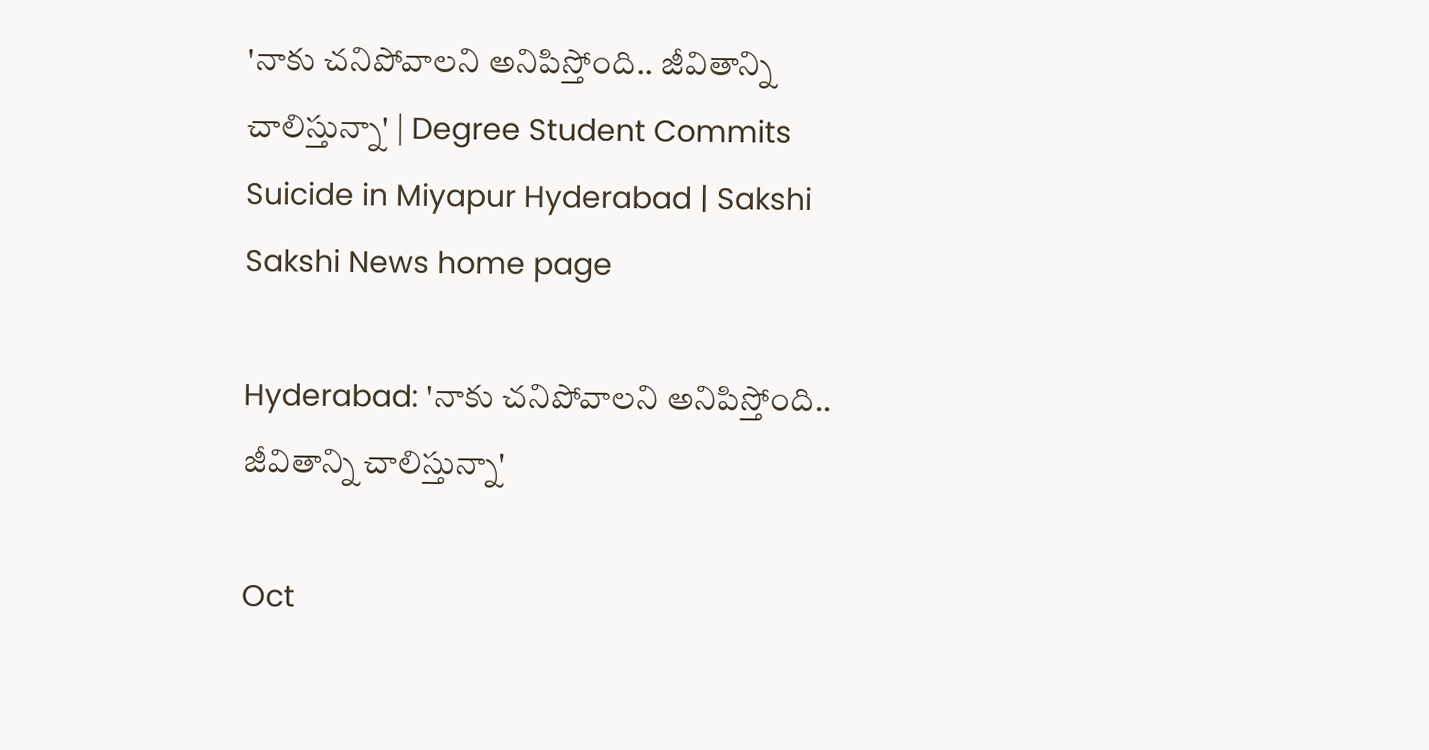'నాకు చనిపోవాలని అనిపిస్తోంది.. జీవితాన్ని చాలిస్తున్నా' | Degree Student Commits Suicide in Miyapur Hyderabad | Sakshi
Sakshi News home page

Hyderabad: 'నాకు చనిపోవాలని అనిపిస్తోంది.. జీవితాన్ని చాలిస్తున్నా'

Oct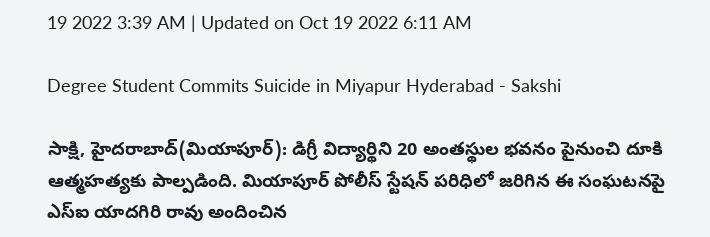19 2022 3:39 AM | Updated on Oct 19 2022 6:11 AM

Degree Student Commits Suicide in Miyapur Hyderabad - Sakshi

సాక్షి, హైదరాబాద్‌(మియాపూర్‌): డిగ్రీ విద్యార్థిని 20 అంతస్థుల భవనం పైనుంచి దూకి ఆత్మహత్యకు పాల్పడింది. మియాపూర్‌ పోలీస్‌ స్టేషన్‌ పరిధిలో జరిగిన ఈ సంఘటనపై ఎస్‌ఐ యాదగిరి రావు అందించిన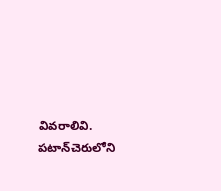వివరాలివి. పటాన్‌చెరులోని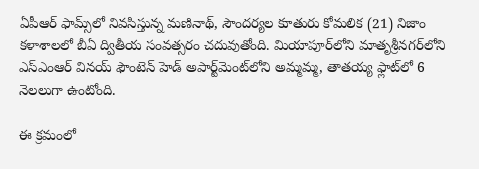ఏపీఆర్‌ ఫామ్స్‌లో నివసిస్తున్న మణినాథ్, సౌందర్యల కూతురు కోమలిక (21) నిజాం కళాశాలలో బీఏ ద్వితీయ సంవత్సరం చదువుతోంది. మియాపూర్‌లోని మాతృశ్రీనగర్‌లోని ఎస్‌ఎంఆర్‌ వినయ్‌ ఫౌంటెన్‌ హెడ్‌ అపార్ట్‌మెంట్‌లోని అమ్మమ్మ, తాతయ్య ఫ్లాట్‌లో 6 నెలలుగా ఉంటోంది.

ఈ క్రమంలో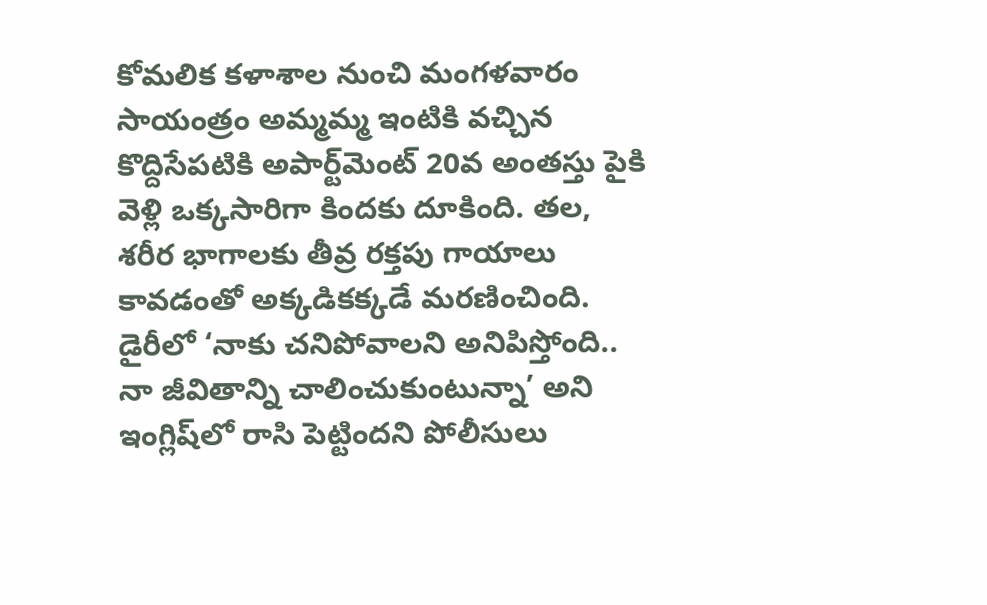కోమలిక కళాశాల నుంచి మంగళవారం సాయంత్రం అమ్మమ్మ ఇంటికి వచ్చిన కొద్దిసేపటికి అపార్ట్‌మెంట్‌ 20వ అంతస్తు పైకి వెళ్లి ఒక్కసారిగా కిందకు దూకింది. తల, శరీర భాగాలకు తీవ్ర రక్తపు గాయాలు కావడంతో అక్కడికక్కడే మరణించింది. డైరీలో ‘నాకు చనిపోవాలని అనిపిస్తోంది.. నా జీవితాన్ని చాలించుకుంటున్నా’ అని ఇంగ్లిష్‌లో రాసి పెట్టిందని పోలీసులు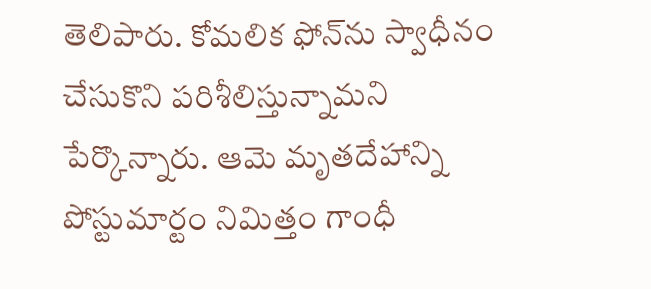తెలిపారు. కోమలిక ఫోన్‌ను స్వాధీనం చేసుకొని పరిశీలిస్తున్నామని పేర్కొన్నారు. ఆమె మృతదేహాన్ని పోస్టుమార్టం నిమిత్తం గాంధీ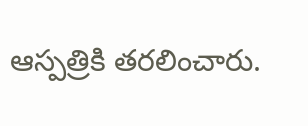ఆస్పత్రికి తరలించారు.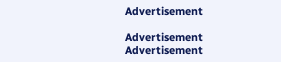Advertisement

Advertisement
Advertisement